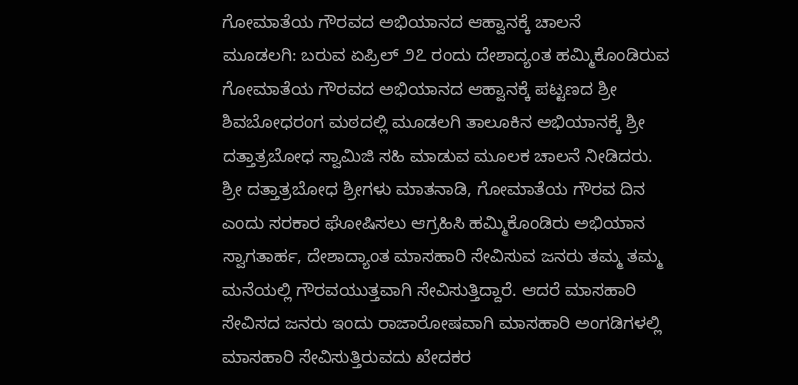ಗೋಮಾತೆಯ ಗೌರವದ ಅಭಿಯಾನದ ಆಹ್ವಾನಕ್ಕೆ ಚಾಲನೆ
ಮೂಡಲಗಿ: ಬರುವ ಏಪ್ರಿಲ್ ೨೭ ರಂದು ದೇಶಾದ್ಯಂತ ಹಮ್ಮಿಕೊಂಡಿರುವ ಗೋಮಾತೆಯ ಗೌರವದ ಅಭಿಯಾನದ ಆಹ್ವಾನಕ್ಕೆ ಪಟ್ಟಣದ ಶ್ರೀ ಶಿವಬೋಧರಂಗ ಮಠದಲ್ಲಿ ಮೂಡಲಗಿ ತಾಲೂಕಿನ ಅಭಿಯಾನಕ್ಕೆ ಶ್ರೀ ದತ್ತಾತ್ರಬೋಧ ಸ್ವಾಮಿಜಿ ಸಹಿ ಮಾಡುವ ಮೂಲಕ ಚಾಲನೆ ನೀಡಿದರು.
ಶ್ರೀ ದತ್ತಾತ್ರಬೋಧ ಶ್ರೀಗಳು ಮಾತನಾಡಿ, ಗೋಮಾತೆಯ ಗೌರವ ದಿನ ಎಂದು ಸರಕಾರ ಘೋಷಿಸಲು ಆಗ್ರಹಿಸಿ ಹಮ್ಮಿಕೊಂಡಿರು ಅಭಿಯಾನ ಸ್ವಾಗತಾರ್ಹ, ದೇಶಾದ್ಯಾಂತ ಮಾಸಹಾರಿ ಸೇವಿಸುವ ಜನರು ತಮ್ಮ ತಮ್ಮ ಮನೆಯಲ್ಲಿ ಗೌರವಯುತ್ತವಾಗಿ ಸೇವಿಸುತ್ತಿದ್ದಾರೆ. ಆದರೆ ಮಾಸಹಾರಿ ಸೇವಿಸದ ಜನರು ಇಂದು ರಾಜಾರೋಷವಾಗಿ ಮಾಸಹಾರಿ ಅಂಗಡಿಗಳಲ್ಲಿ ಮಾಸಹಾರಿ ಸೇವಿಸುತ್ತಿರುವದು ಖೇದಕರ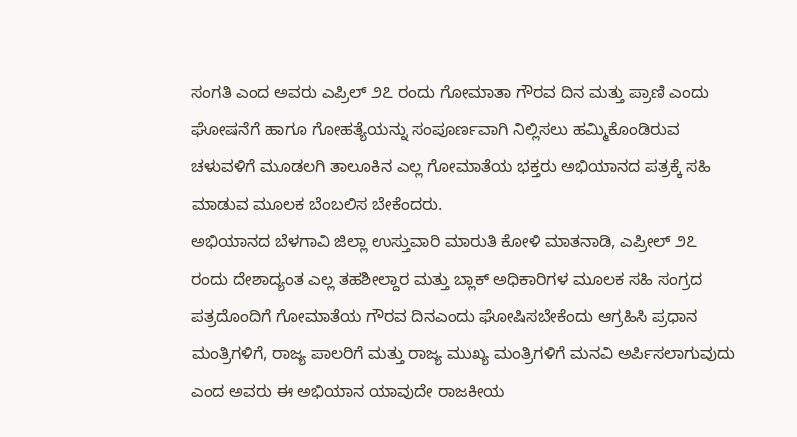ಸಂಗತಿ ಎಂದ ಅವರು ಎಪ್ರಿಲ್ ೨೭ ರಂದು ಗೋಮಾತಾ ಗೌರವ ದಿನ ಮತ್ತು ಪ್ರಾಣಿ ಎಂದು ಘೋಷನೆಗೆ ಹಾಗೂ ಗೋಹತ್ಯೆಯನ್ನು ಸಂಪೂರ್ಣವಾಗಿ ನಿಲ್ಲಿಸಲು ಹಮ್ಮಿಕೊಂಡಿರುವ ಚಳುವಳಿಗೆ ಮೂಡಲಗಿ ತಾಲೂಕಿನ ಎಲ್ಲ ಗೋಮಾತೆಯ ಭಕ್ತರು ಅಭಿಯಾನದ ಪತ್ರಕ್ಕೆ ಸಹಿ ಮಾಡುವ ಮೂಲಕ ಬೆಂಬಲಿಸ ಬೇಕೆಂದರು.
ಅಭಿಯಾನದ ಬೆಳಗಾವಿ ಜಿಲ್ಲಾ ಉಸ್ತುವಾರಿ ಮಾರುತಿ ಕೋಳಿ ಮಾತನಾಡಿ, ಎಪ್ರೀಲ್ ೨೭ ರಂದು ದೇಶಾದ್ಯಂತ ಎಲ್ಲ ತಹಶೀಲ್ದಾರ ಮತ್ತು ಬ್ಲಾಕ್ ಅಧಿಕಾರಿಗಳ ಮೂಲಕ ಸಹಿ ಸಂಗ್ರದ ಪತ್ರದೊಂದಿಗೆ ಗೋಮಾತೆಯ ಗೌರವ ದಿನಎಂದು ಘೋಷಿಸಬೇಕೆಂದು ಆಗ್ರಹಿಸಿ ಪ್ರಧಾನ ಮಂತ್ರಿಗಳಿಗೆ, ರಾಜ್ಯ ಪಾಲರಿಗೆ ಮತ್ತು ರಾಜ್ಯ ಮುಖ್ಯ ಮಂತ್ರಿಗಳಿಗೆ ಮನವಿ ಅರ್ಪಿಸಲಾಗುವುದು ಎಂದ ಅವರು ಈ ಅಭಿಯಾನ ಯಾವುದೇ ರಾಜಕೀಯ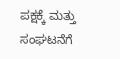ಪಕ್ಷಕ್ಕೆ ಮತ್ತು ಸಂಘಟನೆಗೆ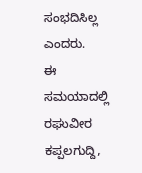ಸಂಭದಿಸಿಲ್ಲ ಎಂದರು.
ಈ ಸಮಯಾದಲ್ಲಿ ರಘುವೀರ ಕಪ್ಪಲಗುದ್ದಿ,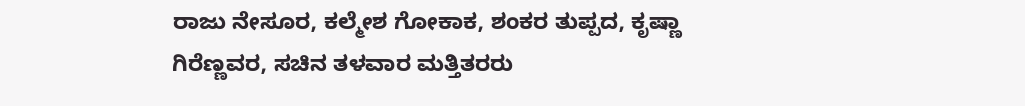ರಾಜು ನೇಸೂರ, ಕಲ್ಮೇಶ ಗೋಕಾಕ, ಶಂಕರ ತುಪ್ಪದ, ಕೃಷ್ಣಾ ಗಿರೆಣ್ಣವರ, ಸಚಿನ ತಳವಾರ ಮತ್ತಿತರರು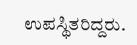ಉಪಸ್ಥಿತರಿದ್ದರು.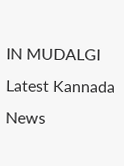IN MUDALGI Latest Kannada News